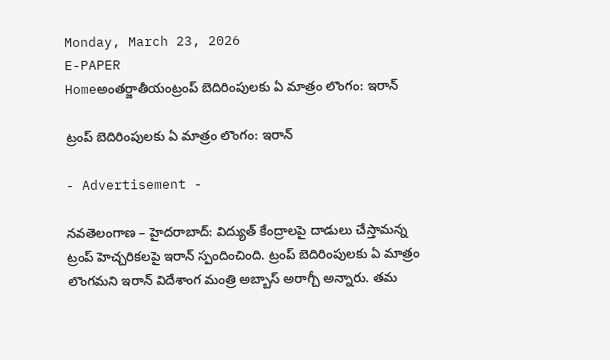Monday, March 23, 2026
E-PAPER
Homeఅంతర్జాతీయంట్రంప్‌ బెదిరింపులకు ఏ మాత్రం లొంగం: ఇరాన్‌

ట్రంప్‌ బెదిరింపులకు ఏ మాత్రం లొంగం: ఇరాన్‌

- Advertisement -

నవతెలంగాణ – హైదరాబాద్: విద్యుత్‌ కేంద్రాలపై దాడులు చేస్తామన్న ట్రంప్‌ హెచ్చరికలపై ఇరాన్‌ స్పందించింది. ట్రంప్‌ బెదిరింపులకు ఏ మాత్రం లొంగమని ఇరాన్‌ విదేశాంగ మంత్రి అబ్బాస్‌ అరాగ్చీ అన్నారు. తమ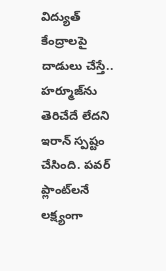విద్యుత్‌ కేంద్రాలపై దాడులు చేస్తే.. హర్మూజ్‌ను తెరిచేదే లేదని ఇరాన్‌ స్పష్టం చేసింది. పవర్‌ ప్లాంట్‌లనే లక్ష్యంగా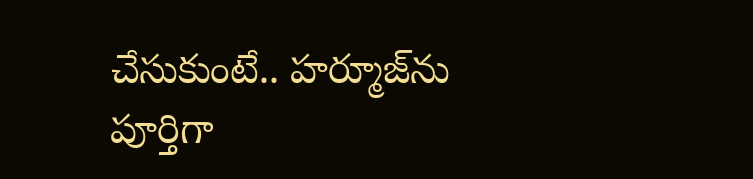చేసుకుంటే.. హర్మూజ్‌ను పూర్తిగా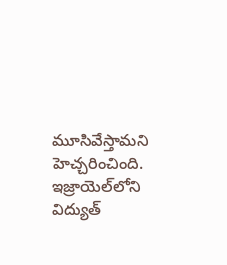మూసివేస్తామని హెచ్చరించింది. ఇజ్రాయెల్‌లోని విద్యుత్‌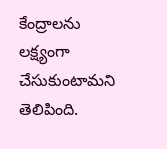కేంద్రాలను లక్ష్యంగా చేసుకుంటామని తెలిపింది.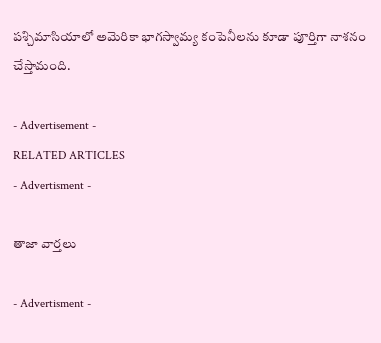పశ్చిమాసియాలో అమెరికా భాగస్వామ్య కంపెనీలను కూడా పూర్తిగా నాశనం చేస్తామంది.

- Advertisement -
RELATED ARTICLES
- Advertisment -

తాజా వార్తలు

- Advertisment -